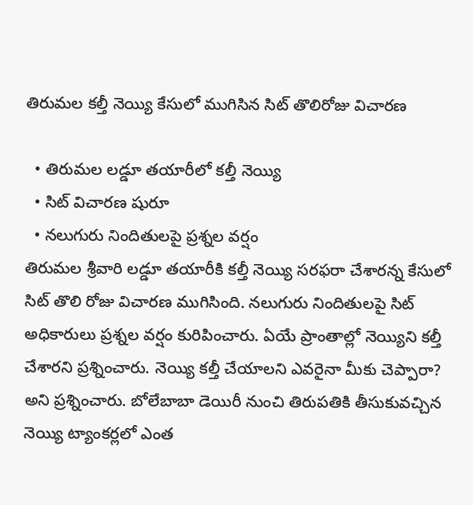తిరుమల కల్తీ నెయ్యి కేసులో ముగిసిన సిట్ తొలిరోజు విచారణ

  • తిరుమల లడ్డూ తయారీలో కల్తీ నెయ్యి
  • సిట్ విచారణ షురూ
  • నలుగురు నిందితులపై ప్రశ్నల వర్షం
తిరుమల శ్రీవారి లడ్డూ తయారీకి కల్తీ నెయ్యి సరఫరా చేశారన్న కేసులో సిట్ తొలి రోజు విచారణ ముగిసింది. నలుగురు నిందితులపై సిట్ అధికారులు ప్రశ్నల వర్షం కురిపించారు. ఏయే ప్రాంతాల్లో నెయ్యిని కల్తీ చేశారని ప్రశ్నించారు. నెయ్యి కల్తీ చేయాలని ఎవరైనా మీకు చెప్పారా? అని ప్రశ్నించారు. బోలేబాబా డెయిరీ నుంచి తిరుపతికి తీసుకువచ్చిన నెయ్యి ట్యాంకర్లలో ఎంత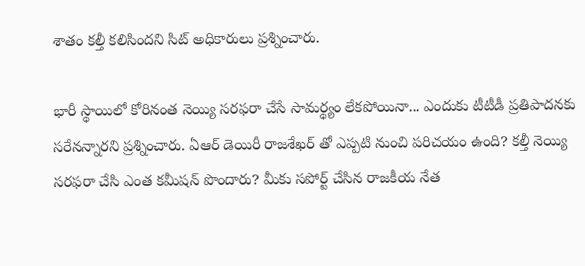శాతం కల్తీ కలిసిందని సిట్ అధికారులు ప్రశ్నించారు.

భారీ స్థాయిలో కోరినంత నెయ్యి సరఫరా చేసే సామర్థ్యం లేకపోయినా... ఎందుకు టీటీడీ ప్రతిపాదనకు సరేనన్నారని ప్రశ్నించారు. ఏఆర్ డెయిరీ రాజశేఖర్ తో ఎప్పటి నుంచి పరిచయం ఉంది? కల్తీ నెయ్యి సరఫరా చేసి ఎంత కమీషన్ పొందారు? మీకు సపోర్ట్ చేసిన రాజకీయ నేత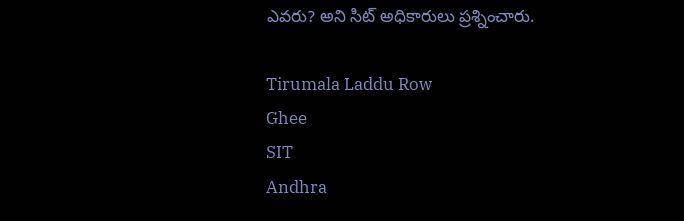ఎవరు? అని సిట్ అధికారులు ప్రశ్నించారు.

Tirumala Laddu Row
Ghee
SIT
Andhra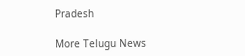Pradesh

More Telugu News